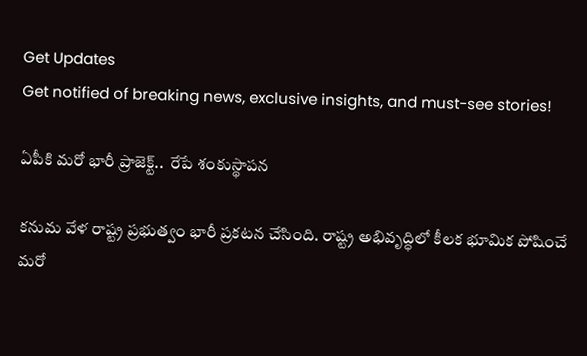Get Updates
Get notified of breaking news, exclusive insights, and must-see stories!

ఏపీకి మరో భారీ ప్రాజెక్ట్..  రేపే శంకుస్థాపన

కనుమ వేళ రాష్ట్ర ప్రభుత్వం భారీ ప్రకటన చేసింది. రాష్ట్ర అభివృద్ధిలో కీలక భూమిక పోషించే మరో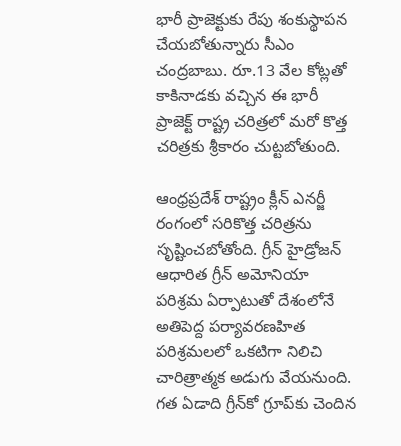భారీ ప్రాజెక్టుకు రేపు శంకుస్థాపన చేయబోతున్నారు సీఎం చంద్రబాబు. రూ.13 వేల కోట్లతో కాకినాడకు వచ్చిన ఈ భారీ ప్రాజెక్ట్ రాష్ట్ర చరిత్రలో మరో కొత్త చరిత్రకు శ్రీకారం చుట్టబోతుంది.

ఆంధ్రప్రదేశ్ రాష్ట్రం క్లీన్ ఎనర్జీ రంగంలో సరికొత్త చరిత్రను సృష్టించబోతోంది. గ్రీన్ హైడ్రోజన్ ఆధారిత గ్రీన్ అమోనియా పరిశ్రమ ఏర్పాటుతో దేశంలోనే అతిపెద్ద పర్యావరణహిత పరిశ్రమలలో ఒకటిగా నిలిచి చారిత్రాత్మక అడుగు వేయనుంది. గత ఏడాది గ్రీన్‌కో గ్రూప్‌కు చెందిన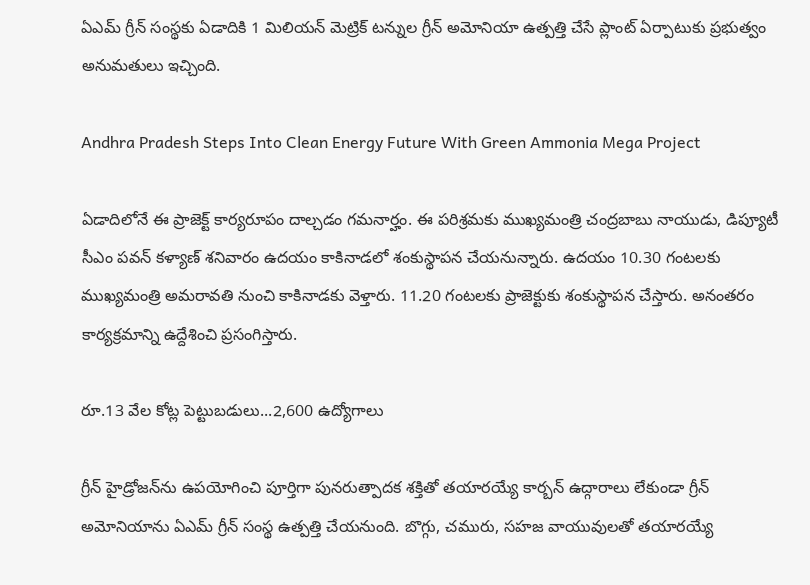ఏఎమ్ గ్రీన్ సంస్థకు ఏడాదికి 1 మిలియన్ మెట్రిక్ టన్నుల గ్రీన్ అమోనియా ఉత్పత్తి చేసే ప్లాంట్ ఏర్పాటుకు ప్రభుత్వం అనుమతులు ఇచ్చింది.

Andhra Pradesh Steps Into Clean Energy Future With Green Ammonia Mega Project

ఏడాదిలోనే ఈ ప్రాజెక్ట్ కార్యరూపం దాల్చడం గమనార్హం. ఈ పరిశ్రమకు ముఖ్యమంత్రి చంద్రబాబు నాయుడు, డిప్యూటీ సీఎం పవన్ కళ్యాణ్ శనివారం ఉదయం కాకినాడలో శంకుస్థాపన చేయనున్నారు. ఉదయం 10.30 గంటలకు ముఖ్యమంత్రి అమరావతి నుంచి కాకినాడకు వెళ్తారు. 11.20 గంటలకు ప్రాజెక్టుకు శంకుస్థాపన చేస్తారు. అనంతరం కార్యక్రమాన్ని ఉద్దేశించి ప్రసంగిస్తారు.

రూ.13 వేల కోట్ల పెట్టుబడులు...2,600 ఉద్యోగాలు

గ్రీన్ హైడ్రోజన్‌ను ఉపయోగించి పూర్తిగా పునరుత్పాదక శక్తితో తయారయ్యే కార్బన్ ఉద్గారాలు లేకుండా గ్రీన్ అమోనియాను ఏఎమ్ గ్రీన్ సంస్థ ఉత్పత్తి చేయనుంది. బొగ్గు, చమురు, సహజ వాయువులతో తయారయ్యే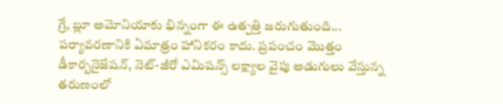గ్రే, బ్లూ అమోనియాకు భిన్నంగా ఈ ఉత్పత్తి జరుగుతుంది... పర్యావరణానికి ఏమాత్రం హానికరం కాదు. ప్రపంచం మొత్తం డీకార్బనైజేషన్, నెట్-జీరో ఎమిషన్స్ లక్ష్యాల వైపు అడుగులు వేస్తున్న తరుణంలో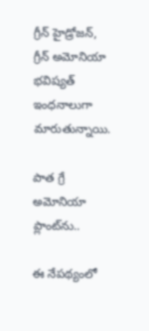గ్రీన్ హైడ్రోజన్, గ్రీన్ అమోనియా భవిష్యత్ ఇంధనాలుగా మారుతున్నాయి.

పాత గ్రే అమోనియా ప్లాంట్‌ను..

ఈ నేపథ్యంలో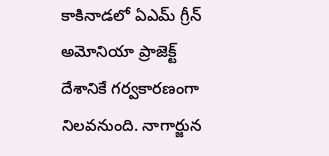కాకినాడలో ఏఎమ్ గ్రీన్ అమోనియా ప్రాజెక్ట్ దేశానికే గర్వకారణంగా నిలవనుంది. నాగార్జున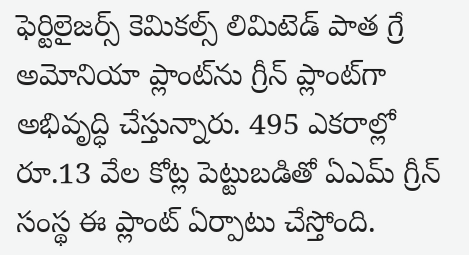ఫెర్టిలైజర్స్ కెమికల్స్ లిమిటెడ్ పాత గ్రే అమోనియా ప్లాంట్‌ను గ్రీన్ ప్లాంట్‌గా అభివృద్ధి చేస్తున్నారు. 495 ఎకరాల్లో రూ.13 వేల కోట్ల పెట్టుబడితో ఏఎమ్ గ్రీన్ సంస్థ ఈ ప్లాంట్ ఏర్పాటు చేస్తోంది.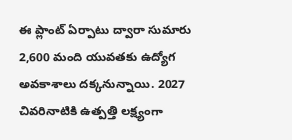ఈ ప్లాంట్ ఏర్పాటు ద్వారా సుమారు 2,600 మంది యువతకు ఉద్యోగ అవకాశాలు దక్కనున్నాయి. 2027 చివరినాటికి ఉత్పత్తి లక్ష్యంగా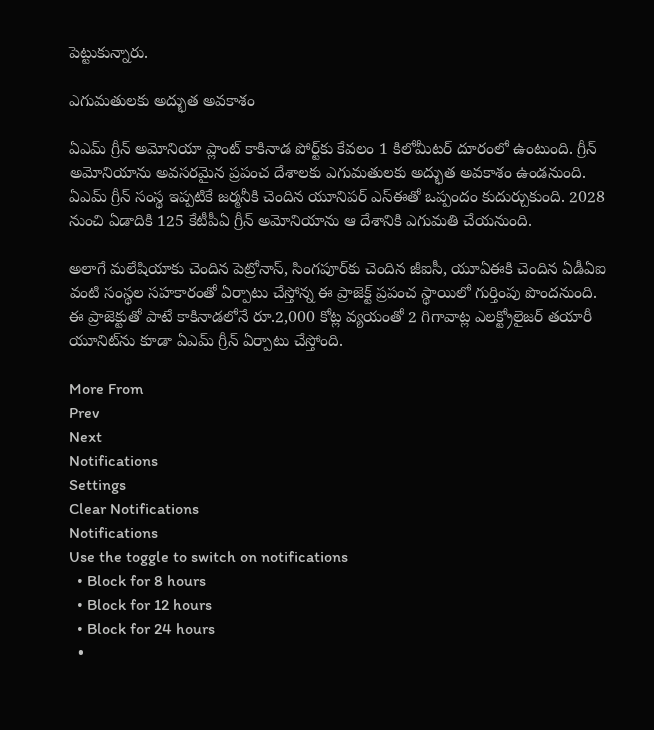పెట్టుకున్నారు.

ఎగుమతులకు అద్భుత అవకాశం

ఏఎమ్ గ్రీన్ అమోనియా ప్లాంట్ కాకినాడ పోర్ట్‌కు కేవలం 1 కిలోమీటర్ దూరంలో ఉంటుంది. గ్రీన్ అమోనియాను అవసరమైన ప్రపంచ దేశాలకు ఎగుమతులకు అద్భుత అవకాశం ఉండనుంది. ఏఎమ్ గ్రీన్ సంస్థ ఇప్పటికే జర్మనీకి చెందిన యూనిపర్ ఎస్ఈతో ఒప్పందం కుదుర్చుకుంది. 2028 నుంచి ఏడాదికి 125 కేటీపీఏ గ్రీన్ అమోనియాను ఆ దేశానికి ఎగుమతి చేయనుంది.

అలాగే మలేషియాకు చెందిన పెట్రోనాస్, సింగపూర్‌కు చెందిన జీఐసీ, యూఏఈకి చెందిన ఏడీఏఐ వంటి సంస్థల సహకారంతో ఏర్పాటు చేస్తోన్న ఈ ప్రాజెక్ట్ ప్రపంచ స్థాయిలో గుర్తింపు పొందనుంది. ఈ ప్రాజెక్టుతో పాటే కాకినాడలోనే రూ.2,000 కోట్ల వ్యయంతో 2 గిగావాట్ల ఎలక్ట్రోలైజర్ తయారీ యూనిట్‌ను కూడా ఏఎమ్ గ్రీన్ ఏర్పాటు చేస్తోంది.

More From
Prev
Next
Notifications
Settings
Clear Notifications
Notifications
Use the toggle to switch on notifications
  • Block for 8 hours
  • Block for 12 hours
  • Block for 24 hours
  •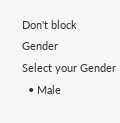Don't block
Gender
Select your Gender
  • Male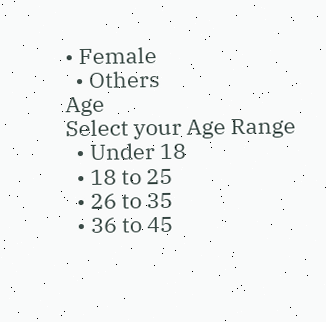• Female
  • Others
Age
Select your Age Range
  • Under 18
  • 18 to 25
  • 26 to 35
  • 36 to 45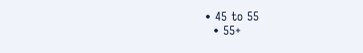• 45 to 55
  • 55+